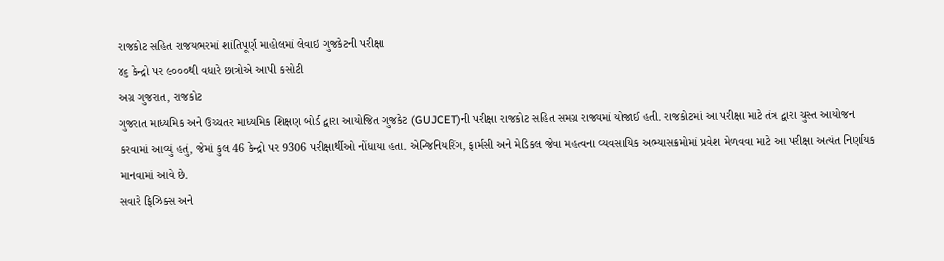રાજકોટ સહિત રાજયભરમાં શાંતિપૂર્ણ માહોલમાં લેવાઇ ગુજકેટની પરીક્ષા
૪૬ કેન્દ્રો પર ૯૦૦૦થી વધારે છાત્રોએ આપી કસોટી
અગ્ર ગુજરાત, રાજકોટ
ગુજરાત માધ્યમિક અને ઉચ્ચતર માધ્યમિક શિક્ષણ બોર્ડ દ્વારા આયોજિત ગુજકેટ (GUJCET)ની પરીક્ષા રાજકોટ સહિત સમગ્ર રાજ્યમાં યોજાઈ હતી. રાજકોટમાં આ પરીક્ષા માટે તંત્ર દ્વારા ચુસ્ત આયોજન કરવામાં આવ્યું હતું, જેમાં કુલ 46 કેન્દ્રો પર 9306 પરીક્ષાર્થીઓ નોંધાયા હતા. એન્જિનિયરિંગ, ફાર્મસી અને મેડિકલ જેવા મહત્વના વ્યવસાયિક અભ્યાસક્રમોમાં પ્રવેશ મેળવવા માટે આ પરીક્ષા અત્યંત નિર્ણાયક માનવામાં આવે છે.
સવારે ફિઝિક્સ અને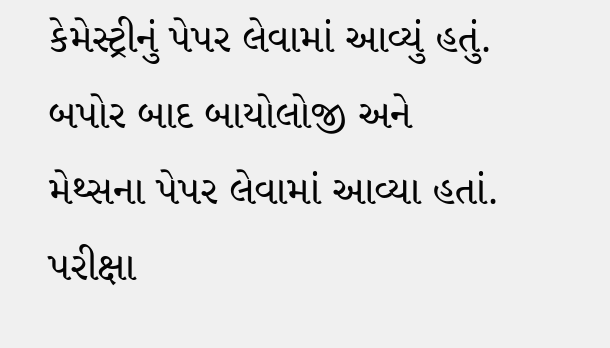કેમેસ્ટ્રીનું પેપર લેવામાં આવ્યું હતું. બપોર બાદ બાયોલોજી અને મેથ્સના પેપર લેવામાં આવ્યા હતાં. પરીક્ષા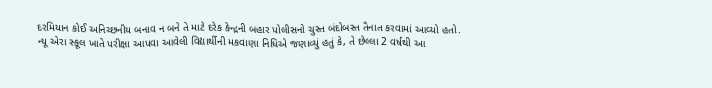દરમિયાન કોઈ અનિચ્છનીય બનાવ ન બને તે માટે દરેક કેન્દ્રની બહાર પોલીસનો ચુસ્ત બંદોબસ્ત તૈનાત કરવામાં આવ્યો હતો.
ન્યૂ એરા સ્કૂલ ખાતે પરીક્ષા આપવા આવેલી વિદ્યાર્થીની મકવાણા નિધિએ જણાવ્યું હતું કે, તે છેલ્લા 2 વર્ષથી આ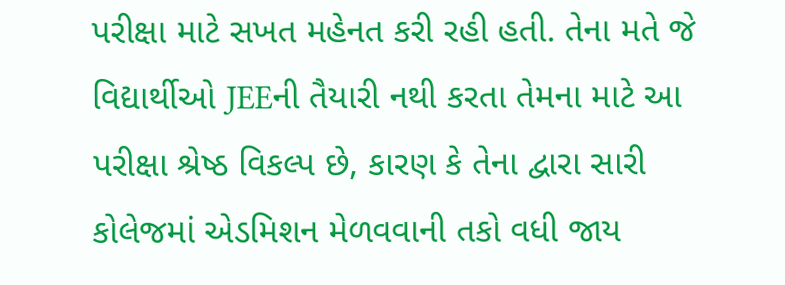પરીક્ષા માટે સખત મહેનત કરી રહી હતી. તેના મતે જે વિદ્યાર્થીઓ JEEની તૈયારી નથી કરતા તેમના માટે આ પરીક્ષા શ્રેષ્ઠ વિકલ્પ છે, કારણ કે તેના દ્વારા સારી કોલેજમાં એડમિશન મેળવવાની તકો વધી જાય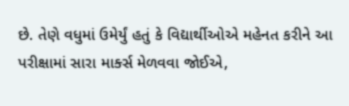છે. તેણે વધુમાં ઉમેર્યું હતું કે વિદ્યાર્થીઓએ મહેનત કરીને આ પરીક્ષામાં સારા માર્ક્સ મેળવવા જોઈએ,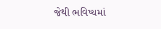જેથી ભવિષ્યમાં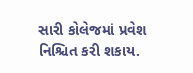સારી કોલેજમાં પ્રવેશ નિશ્ચિત કરી શકાય.